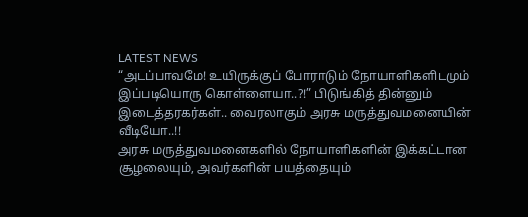LATEST NEWS
“அடப்பாவமே! உயிருக்குப் போராடும் நோயாளிகளிடமும் இப்படியொரு கொள்ளையா..?!” பிடுங்கித் தின்னும் இடைத்தரகர்கள்.. வைரலாகும் அரசு மருத்துவமனையின் வீடியோ..!!
அரசு மருத்துவமனைகளில் நோயாளிகளின் இக்கட்டான சூழலையும், அவர்களின் பயத்தையும்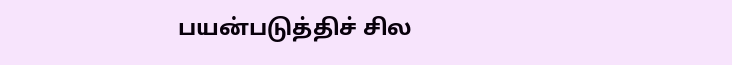பயன்படுத்திச் சில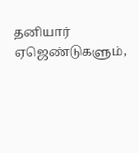தனியார் ஏஜெண்டுகளும்,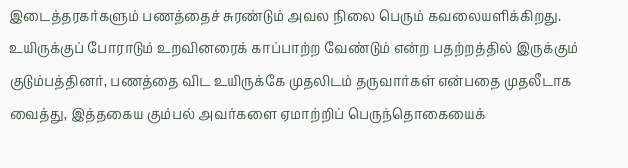இடைத்தரகர்களும் பணத்தைச் சுரண்டும் அவல நிலை பெரும் கவலையளிக்கிறது. உயிருக்குப் போராடும் உறவினரைக் காப்பாற்ற வேண்டும் என்ற பதற்றத்தில் இருக்கும் குடும்பத்தினர், பணத்தை விட உயிருக்கே முதலிடம் தருவார்கள் என்பதை முதலீடாக வைத்து, இத்தகைய கும்பல் அவர்களை ஏமாற்றிப் பெருந்தொகையைக்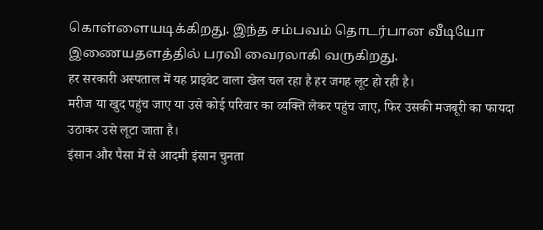கொள்ளையடிக்கிறது. இந்த சம்பவம் தொடர்பான வீடியோ இணையதளத்தில் பரவி வைரலாகி வருகிறது.
हर सरकारी अस्पताल में यह प्राइवेट वाला खेल चल रहा है हर जगह लूट हो रही है।
मरीज या खुद पहुंच जाए या उसे कोई परिवार का व्यक्ति लेकर पहुंच जाए, फिर उसकी मजबूरी का फायदा उठाकर उसे लूटा जाता है।
इंसान और पैसा में से आदमी इंसान चुनता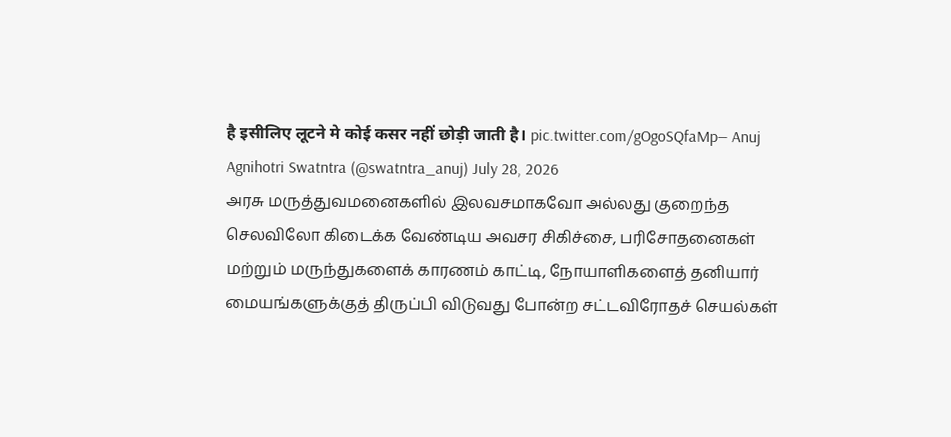है इसीलिए लूटने मे कोई कसर नहीं छोड़ी जाती है। pic.twitter.com/gOgoSQfaMp— Anuj Agnihotri Swatntra (@swatntra_anuj) July 28, 2026
அரசு மருத்துவமனைகளில் இலவசமாகவோ அல்லது குறைந்த செலவிலோ கிடைக்க வேண்டிய அவசர சிகிச்சை, பரிசோதனைகள் மற்றும் மருந்துகளைக் காரணம் காட்டி, நோயாளிகளைத் தனியார் மையங்களுக்குத் திருப்பி விடுவது போன்ற சட்டவிரோதச் செயல்கள்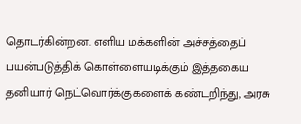தொடர்கின்றன. எளிய மக்களின் அச்சத்தைப் பயன்படுத்திக் கொள்ளையடிக்கும் இத்தகைய தனியார் நெட்வொர்க்குகளைக் கண்டறிந்து, அரசு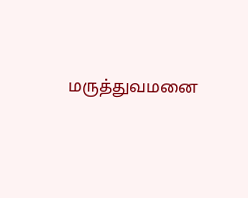மருத்துவமனை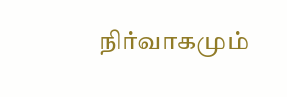நிர்வாகமும்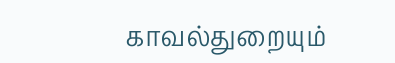காவல்துறையும்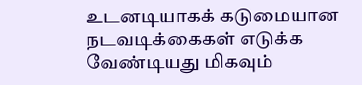உடனடியாகக் கடுமையான நடவடிக்கைகள் எடுக்க வேண்டியது மிகவும்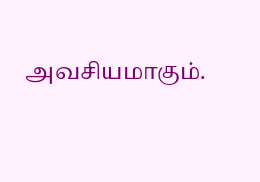அவசியமாகும்.